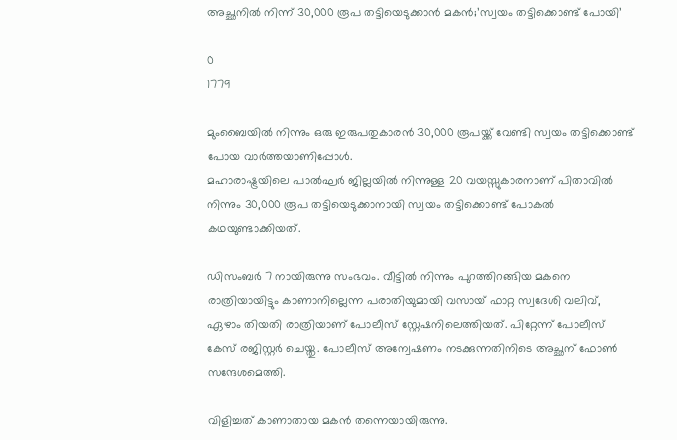അച്ഛനില്‍ നിന്ന് 30,000 രൂപ തട്ടിയെടുക്കാന്‍ മകന്‍;’സ്വയം തട്ടിക്കൊണ്ട് പോയി’

0
1779

മുംബൈയില്‍ നിന്നും ഒരു ഇരുപതുകാരന്‍ 30,000 രൂപയ്ക്ക് വേണ്ടി സ്വയം തട്ടിക്കൊണ്ട് പോയ വാര്‍ത്തയാണിപ്പോൾ.
മഹാരാഷ്ട്രയിലെ പാൽഘർ ജില്ലയിൽ നിന്നുള്ള 20 വയസ്സുകാരനാണ് പിതാവില്‍ നിന്നും 30,000 രൂപ തട്ടിയെടുക്കാനായി സ്വയം തട്ടിക്കൊണ്ട് പോകല്‍ കഥയുണ്ടാക്കിയത്.

ഡിസംബര്‍ 7 നായിരുന്നു സംഭവം. വീട്ടില്‍ നിന്നും പുറത്തിറങ്ങിയ മകനെ രാത്രിയായിട്ടും കാണാനില്ലെന്ന പരാതിയുമായി വസായ് ഫാറ്റ സ്വദേശി വലിവ്, ഏഴാം തിയതി രാത്രിയാണ് പോലീസ് സ്റ്റേഷനിലെത്തിയത്. പിറ്റേന്ന് പോലീസ് കേസ് രജിസ്റ്റര്‍ ചെയ്തു. പോലീസ് അന്വേഷണം നടക്കുന്നതിനിടെ അച്ഛന് ഫോണ്‍ സന്ദേശമെത്തി.

വിളിച്ചത് കാണാതായ മകന്‍ തന്നെയായിരുന്നു.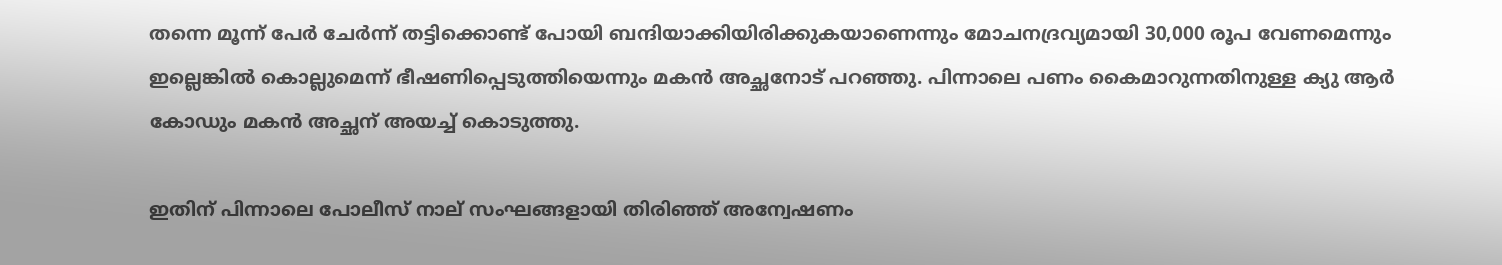തന്നെ മൂന്ന് പേര്‍ ചേര്‍ന്ന് തട്ടിക്കൊണ്ട് പോയി ബന്ദിയാക്കിയിരിക്കുകയാണെന്നും മോചനദ്രവ്യമായി 30,000 രൂപ വേണമെന്നും ഇല്ലെങ്കില്‍ കൊല്ലുമെന്ന് ഭീഷണിപ്പെടുത്തിയെന്നും മകന്‍ അച്ഛനോട് പറഞ്ഞു. പിന്നാലെ പണം കൈമാറുന്നതിനുള്ള ക്യു ആര്‍ കോഡും മകന്‍ അച്ഛന് അയച്ച് കൊടുത്തു.

ഇതിന് പിന്നാലെ പോലീസ് നാല് സംഘങ്ങളായി തിരിഞ്ഞ് അന്വേഷണം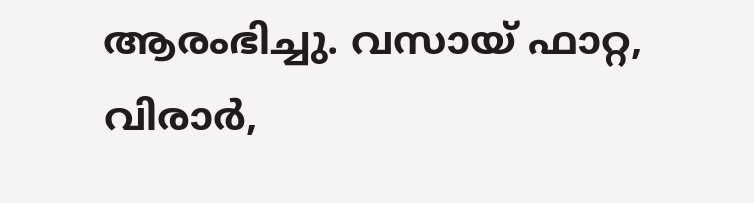ആരംഭിച്ചു. വസായ് ഫാറ്റ, വിരാർ,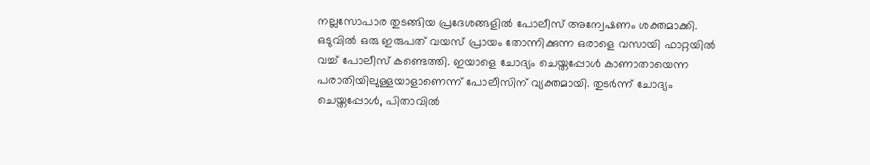നല്ലസോപാര തുടങ്ങിയ പ്രദേശങ്ങളില്‍ പോലീസ് അന്വേഷണം ശക്തമാക്കി. ഒടുവില്‍ ഒരു ഇരുപത് വയസ് പ്രായം തോന്നിക്കുന്ന ഒരാളെ വസായി ഫാറ്റയില്‍ വച്ച് പോലീസ് കണ്ടെത്തി. ഇയാളെ ചോദ്യം ചെയ്തപ്പോള്‍ കാണാതായെന്ന പരാതിയിലുള്ളയാളാണെന്ന് പോലീസിന് വ്യക്തമായി. തുടര്‍ന്ന് ചോദ്യം ചെയ്തപ്പോള്‍, പിതാവില്‍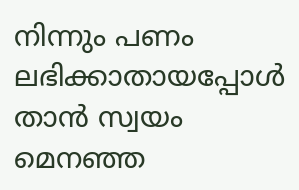നിന്നും പണം ലഭിക്കാതായപ്പോള്‍ താന്‍ സ്വയം മെനഞ്ഞ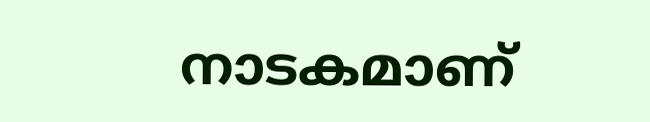നാടകമാണ്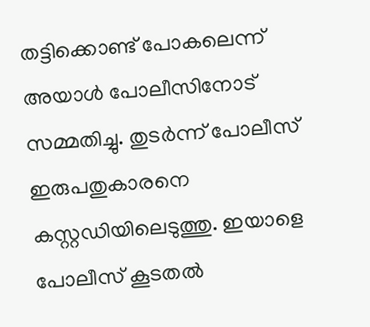തട്ടിക്കൊണ്ട് പോകലെന്ന് അയാള്‍ പോലീസിനോട് സമ്മതിച്ചു. തുടര്‍ന്ന് പോലീസ് ഇരുപതുകാരനെ കസ്റ്റഡിയിലെടുത്തു. ഇയാളെ പോലീസ് കൂടതല്‍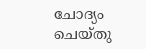ചോദ്യം ചെയ്തു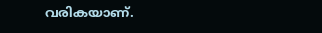വരികയാണ്.